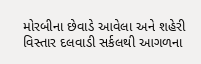મોરબીના છેવાડે આવેલા અને શહેરી વિસ્તાર દલવાડી સર્કલથી આગળના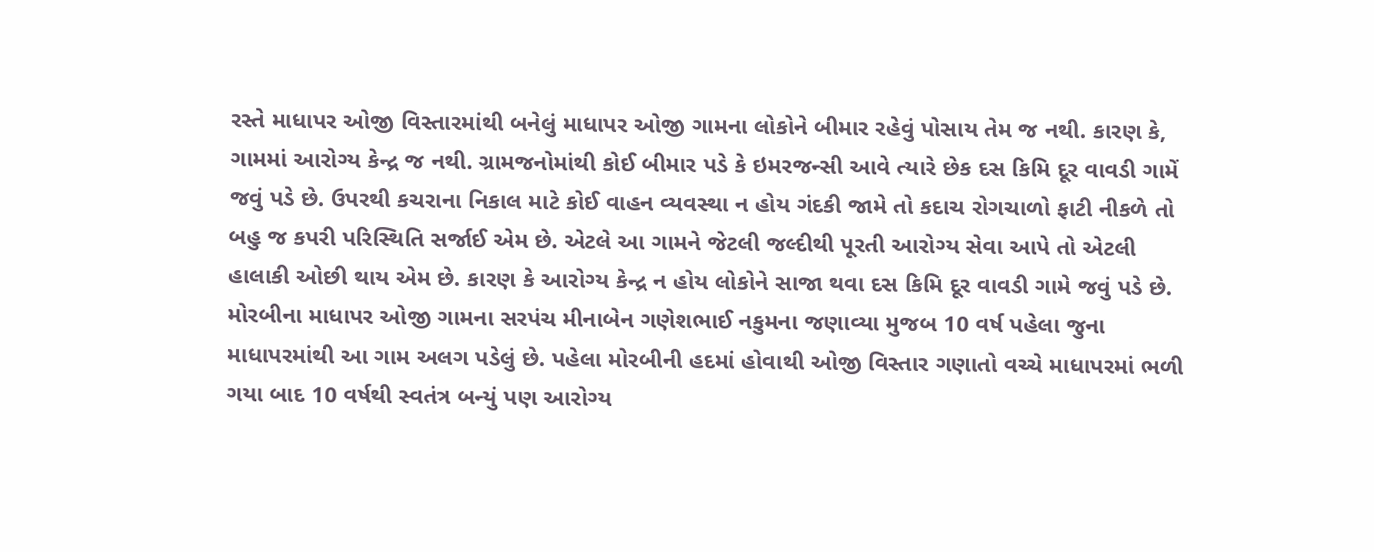રસ્તે માધાપર ઓજી વિસ્તારમાંથી બનેલું માધાપર ઓજી ગામના લોકોને બીમાર રહેવું પોસાય તેમ જ નથી. કારણ કે, ગામમાં આરોગ્ય કેન્દ્ર જ નથી. ગ્રામજનોમાંથી કોઈ બીમાર પડે કે ઇમરજન્સી આવે ત્યારે છેક દસ કિમિ દૂર વાવડી ગામેં જવું પડે છે. ઉપરથી કચરાના નિકાલ માટે કોઈ વાહન વ્યવસ્થા ન હોય ગંદકી જામે તો કદાચ રોગચાળો ફાટી નીકળે તો બહુ જ કપરી પરિસ્થિતિ સર્જાઈ એમ છે. એટલે આ ગામને જેટલી જલ્દીથી પૂરતી આરોગ્ય સેવા આપે તો એટલી હાલાકી ઓછી થાય એમ છે. કારણ કે આરોગ્ય કેન્દ્ર ન હોય લોકોને સાજા થવા દસ કિમિ દૂર વાવડી ગામે જવું પડે છે.
મોરબીના માધાપર ઓજી ગામના સરપંચ મીનાબેન ગણેશભાઈ નકુમના જણાવ્યા મુજબ 10 વર્ષ પહેલા જુના માધાપરમાંથી આ ગામ અલગ પડેલું છે. પહેલા મોરબીની હદમાં હોવાથી ઓજી વિસ્તાર ગણાતો વચ્ચે માધાપરમાં ભળી ગયા બાદ 10 વર્ષથી સ્વતંત્ર બન્યું પણ આરોગ્ય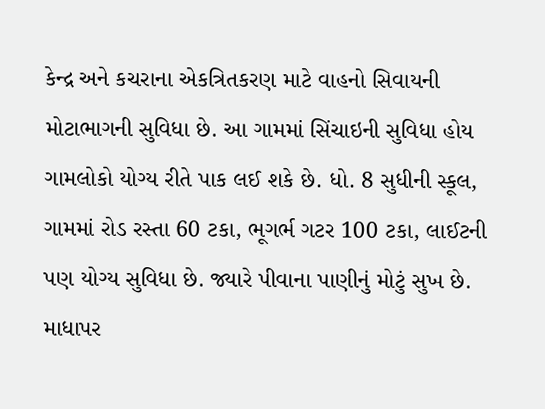કેન્દ્ર અને કચરાના એકત્રિતકરણ માટે વાહનો સિવાયની મોટાભાગની સુવિધા છે. આ ગામમાં સિંચાઇની સુવિધા હોય ગામલોકો યોગ્ય રીતે પાક લઈ શકે છે. ધો. 8 સુધીની સ્કૂલ, ગામમાં રોડ રસ્તા 60 ટકા, ભૂગર્ભ ગટર 100 ટકા, લાઈટની પણ યોગ્ય સુવિધા છે. જ્યારે પીવાના પાણીનું મોટું સુખ છે. માધાપર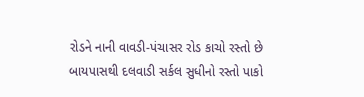રોડને નાની વાવડી-પંચાસર રોડ કાચો રસ્તો છે બાયપાસથી દલવાડી સર્કલ સુધીનો રસ્તો પાકો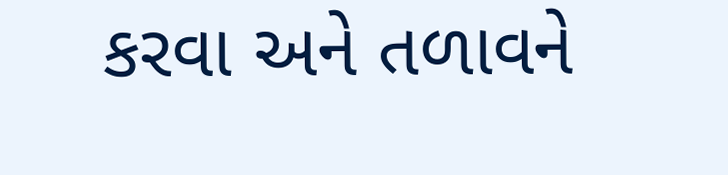કરવા અને તળાવને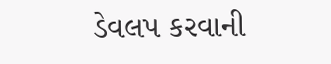ડેવલપ કરવાની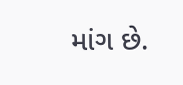માંગ છે.